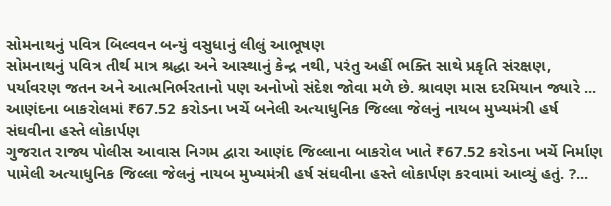સોમનાથનું પવિત્ર બિલ્વવન બન્યું વસુધાનું લીલું આભૂષણ
સોમનાથનું પવિત્ર તીર્થ માત્ર શ્રદ્ધા અને આસ્થાનું કેન્દ્ર નથી, પરંતુ અહીં ભક્તિ સાથે પ્રકૃતિ સંરક્ષણ, પર્યાવરણ જતન અને આત્મનિર્ભરતાનો પણ અનોખો સંદેશ જોવા મળે છે. શ્રાવણ માસ દરમિયાન જ્યારે ...
આણંદના બાકરોલમાં ₹67.52 કરોડના ખર્ચે બનેલી અત્યાધુનિક જિલ્લા જેલનું નાયબ મુખ્યમંત્રી હર્ષ સંઘવીના હસ્તે લોકાર્પણ
ગુજરાત રાજ્ય પોલીસ આવાસ નિગમ દ્વારા આણંદ જિલ્લાના બાકરોલ ખાતે ₹67.52 કરોડના ખર્ચે નિર્માણ પામેલી અત્યાધુનિક જિલ્લા જેલનું નાયબ મુખ્યમંત્રી હર્ષ સંઘવીના હસ્તે લોકાર્પણ કરવામાં આવ્યું હતું. ?...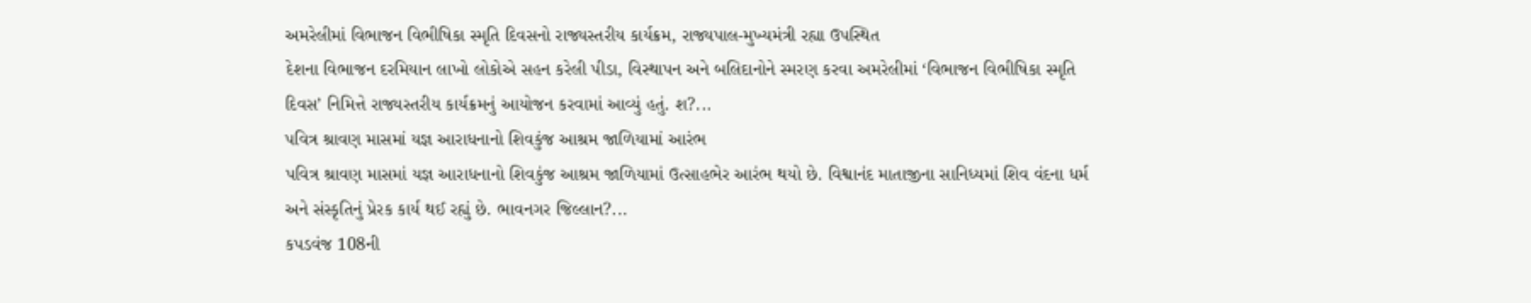અમરેલીમાં વિભાજન વિભીષિકા સ્મૃતિ દિવસનો રાજ્યસ્તરીય કાર્યક્રમ, રાજ્યપાલ-મુખ્યમંત્રી રહ્યા ઉપસ્થિત
દેશના વિભાજન દરમિયાન લાખો લોકોએ સહન કરેલી પીડા, વિસ્થાપન અને બલિદાનોને સ્મરણ કરવા અમરેલીમાં ‘વિભાજન વિભીષિકા સ્મૃતિ દિવસ’ નિમિત્તે રાજ્યસ્તરીય કાર્યક્રમનું આયોજન કરવામાં આવ્યું હતું. શ?...
પવિત્ર શ્રાવણ માસમાં યજ્ઞ આરાધનાનો શિવકુંજ આશ્રમ જાળિયામાં આરંભ
પવિત્ર શ્રાવણ માસમાં યજ્ઞ આરાધનાનો શિવકુંજ આશ્રમ જાળિયામાં ઉત્સાહભેર આરંભ થયો છે. વિશ્વાનંદ માતાજીના સાનિધ્યમાં શિવ વંદના ધર્મ અને સંસ્કૃતિનું પ્રેરક કાર્ય થઈ રહ્યું છે. ભાવનગર જિલ્લાન?...
કપડવંજ 108ની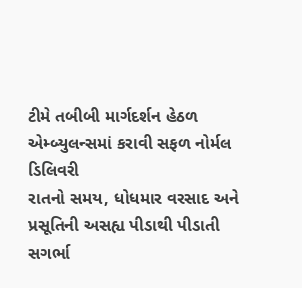ટીમે તબીબી માર્ગદર્શન હેઠળ એમ્બ્યુલન્સમાં કરાવી સફળ નોર્મલ ડિલિવરી
રાતનો સમય, ધોધમાર વરસાદ અને પ્રસૂતિની અસહ્ય પીડાથી પીડાતી સગર્ભા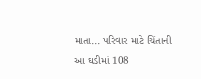માતા... પરિવાર માટે ચિંતાની આ ઘડીમાં 108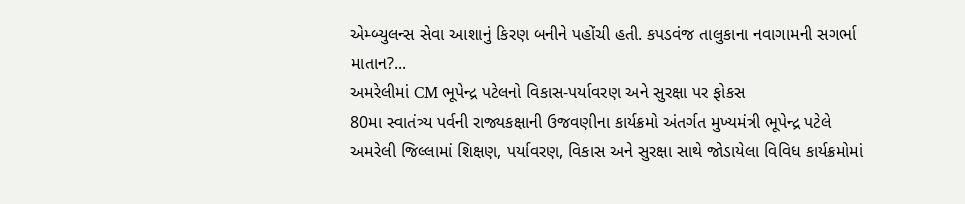એમ્બ્યુલન્સ સેવા આશાનું કિરણ બનીને પહોંચી હતી. કપડવંજ તાલુકાના નવાગામની સગર્ભા માતાન?...
અમરેલીમાં CM ભૂપેન્દ્ર પટેલનો વિકાસ-પર્યાવરણ અને સુરક્ષા પર ફોકસ
80મા સ્વાતંત્ર્ય પર્વની રાજ્યકક્ષાની ઉજવણીના કાર્યક્રમો અંતર્ગત મુખ્યમંત્રી ભૂપેન્દ્ર પટેલે અમરેલી જિલ્લામાં શિક્ષણ, પર્યાવરણ, વિકાસ અને સુરક્ષા સાથે જોડાયેલા વિવિધ કાર્યક્રમોમાં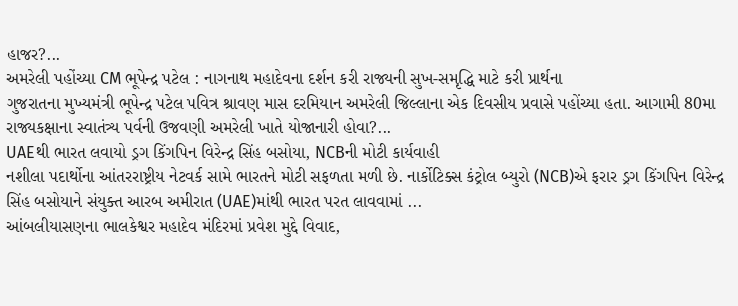હાજર?...
અમરેલી પહોંચ્યા CM ભૂપેન્દ્ર પટેલ : નાગનાથ મહાદેવના દર્શન કરી રાજ્યની સુખ-સમૃદ્ધિ માટે કરી પ્રાર્થના
ગુજરાતના મુખ્યમંત્રી ભૂપેન્દ્ર પટેલ પવિત્ર શ્રાવણ માસ દરમિયાન અમરેલી જિલ્લાના એક દિવસીય પ્રવાસે પહોંચ્યા હતા. આગામી 80મા રાજ્યકક્ષાના સ્વાતંત્ર્ય પર્વની ઉજવણી અમરેલી ખાતે યોજાનારી હોવા?...
UAEથી ભારત લવાયો ડ્રગ કિંગપિન વિરેન્દ્ર સિંહ બસોયા, NCBની મોટી કાર્યવાહી
નશીલા પદાર્થોના આંતરરાષ્ટ્રીય નેટવર્ક સામે ભારતને મોટી સફળતા મળી છે. નાર્કોટિક્સ કંટ્રોલ બ્યુરો (NCB)એ ફરાર ડ્રગ કિંગપિન વિરેન્દ્ર સિંહ બસોયાને સંયુક્ત આરબ અમીરાત (UAE)માંથી ભારત પરત લાવવામાં ...
આંબલીયાસણના ભાલકેશ્વર મહાદેવ મંદિરમાં પ્રવેશ મુદ્દે વિવાદ,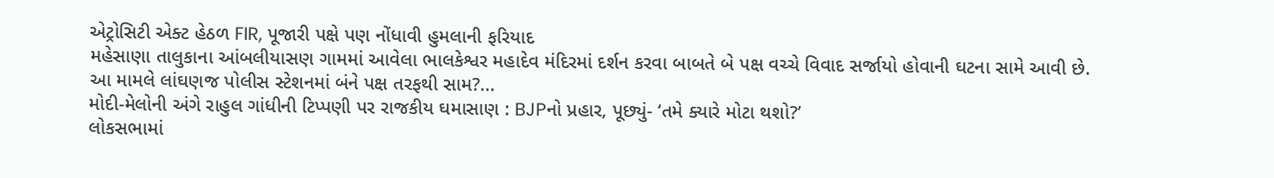એટ્રોસિટી એક્ટ હેઠળ FIR, પૂજારી પક્ષે પણ નોંધાવી હુમલાની ફરિયાદ
મહેસાણા તાલુકાના આંબલીયાસણ ગામમાં આવેલા ભાલકેશ્વર મહાદેવ મંદિરમાં દર્શન કરવા બાબતે બે પક્ષ વચ્ચે વિવાદ સર્જાયો હોવાની ઘટના સામે આવી છે. આ મામલે લાંઘણજ પોલીસ સ્ટેશનમાં બંને પક્ષ તરફથી સામ?...
મોદી-મેલોની અંગે રાહુલ ગાંધીની ટિપ્પણી પર રાજકીય ઘમાસાણ : BJPનો પ્રહાર, પૂછ્યું- ‘તમે ક્યારે મોટા થશો?’
લોકસભામાં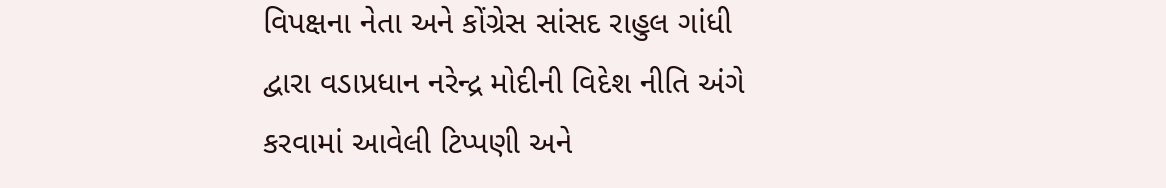વિપક્ષના નેતા અને કોંગ્રેસ સાંસદ રાહુલ ગાંધી દ્વારા વડાપ્રધાન નરેન્દ્ર મોદીની વિદેશ નીતિ અંગે કરવામાં આવેલી ટિપ્પણી અને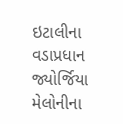ઇટાલીના વડાપ્રધાન જ્યોર્જિયા મેલોનીના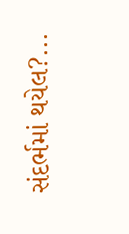સંદર્ભમાં થયેલ?...